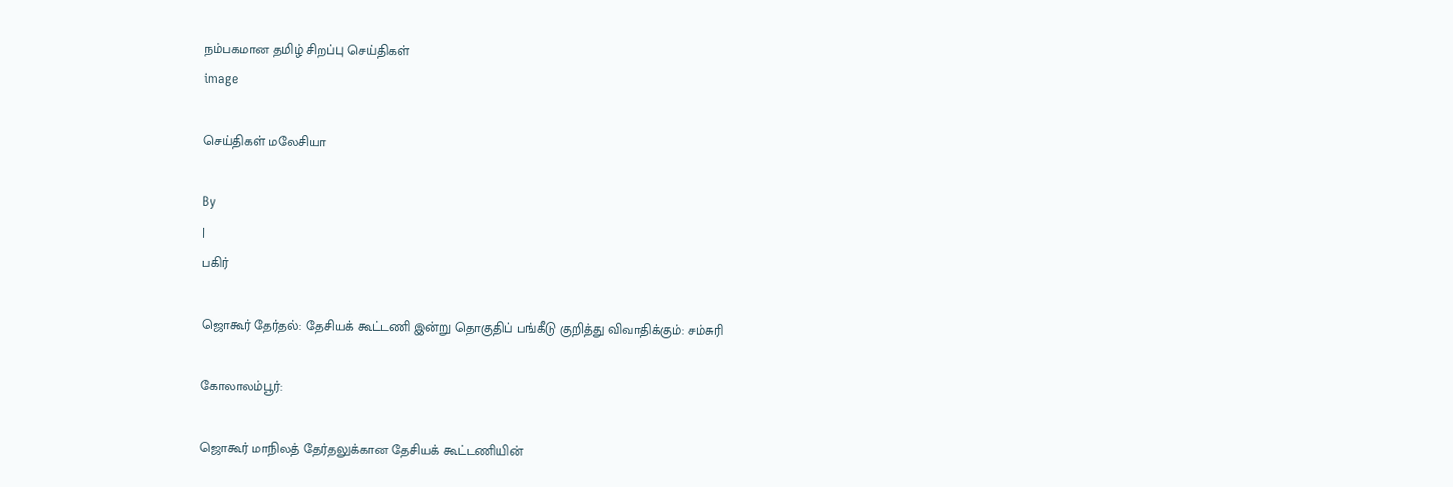நம்பகமான தமிழ் சிறப்பு செய்திகள்
image

செய்திகள் மலேசியா

By
|
பகிர்

ஜொகூர் தேர்தல்: தேசியக் கூட்டணி இன்று தொகுதிப் பங்கீடு குறித்து விவாதிக்கும்: சம்சுரி

கோலாலம்பூர்:

ஜொகூர் மாநிலத் தேர்தலுக்கான தேசியக் கூட்டணியின்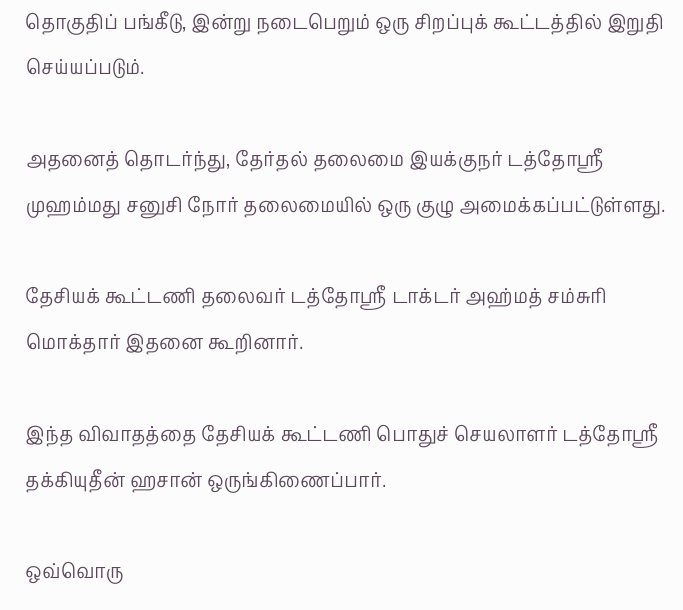தொகுதிப் பங்கீடு, இன்று நடைபெறும் ஒரு சிறப்புக் கூட்டத்தில் இறுதி செய்யப்படும்.

அதனைத் தொடர்ந்து, தேர்தல் தலைமை இயக்குநர் டத்தோஸ்ரீ முஹம்மது சனுசி நோர் தலைமையில் ஒரு குழு அமைக்கப்பட்டுள்ளது.

தேசியக் கூட்டணி தலைவர் டத்தோஸ்ரீ டாக்டர் அஹ்மத் சம்சுரி மொக்தார் இதனை கூறினார்.

இந்த விவாதத்தை தேசியக் கூட்டணி பொதுச் செயலாளர் டத்தோஸ்ரீ தக்கியுதீன் ஹசான் ஒருங்கிணைப்பார்.

ஒவ்வொரு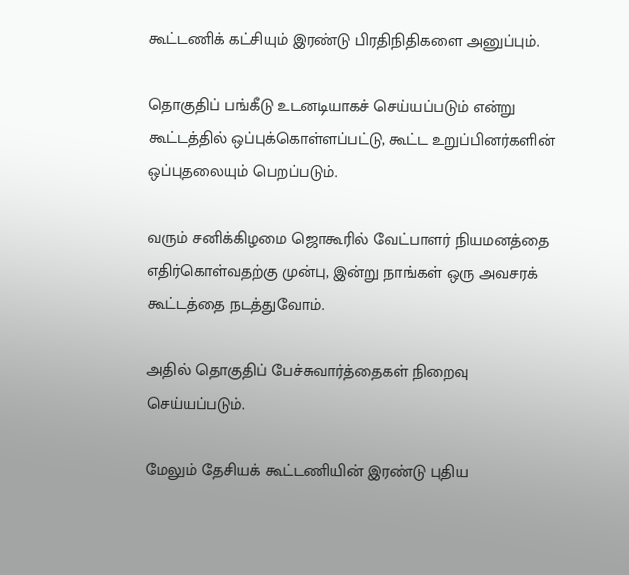கூட்டணிக் கட்சியும் இரண்டு பிரதிநிதிகளை அனுப்பும்.

தொகுதிப் பங்கீடு உடனடியாகச் செய்யப்படும் என்று கூட்டத்தில் ஒப்புக்கொள்ளப்பட்டு, கூட்ட உறுப்பினர்களின் ஒப்புதலையும் பெறப்படும்.

வரும் சனிக்கிழமை ஜொகூரில் வேட்பாளர் நியமனத்தை எதிர்கொள்வதற்கு முன்பு, இன்று நாங்கள் ஒரு அவசரக் கூட்டத்தை நடத்துவோம்.

அதில் தொகுதிப் பேச்சுவார்த்தைகள் நிறைவு செய்யப்படும்.

மேலும் தேசியக் கூட்டணியின் இரண்டு புதிய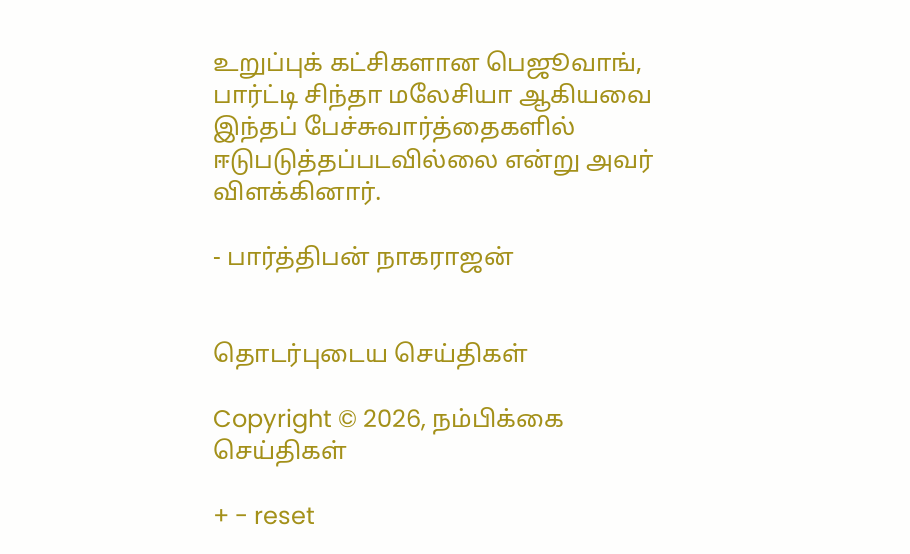உறுப்புக் கட்சிகளான பெஜூவாங்,  பார்ட்டி சிந்தா மலேசியா ஆகியவை இந்தப் பேச்சுவார்த்தைகளில் ஈடுபடுத்தப்படவில்லை என்று அவர் விளக்கினார்.

- பார்த்திபன் நாகராஜன்


தொடர்புடைய செய்திகள்

Copyright © 2026, நம்பிக்கை செய்திகள்

+ - reset